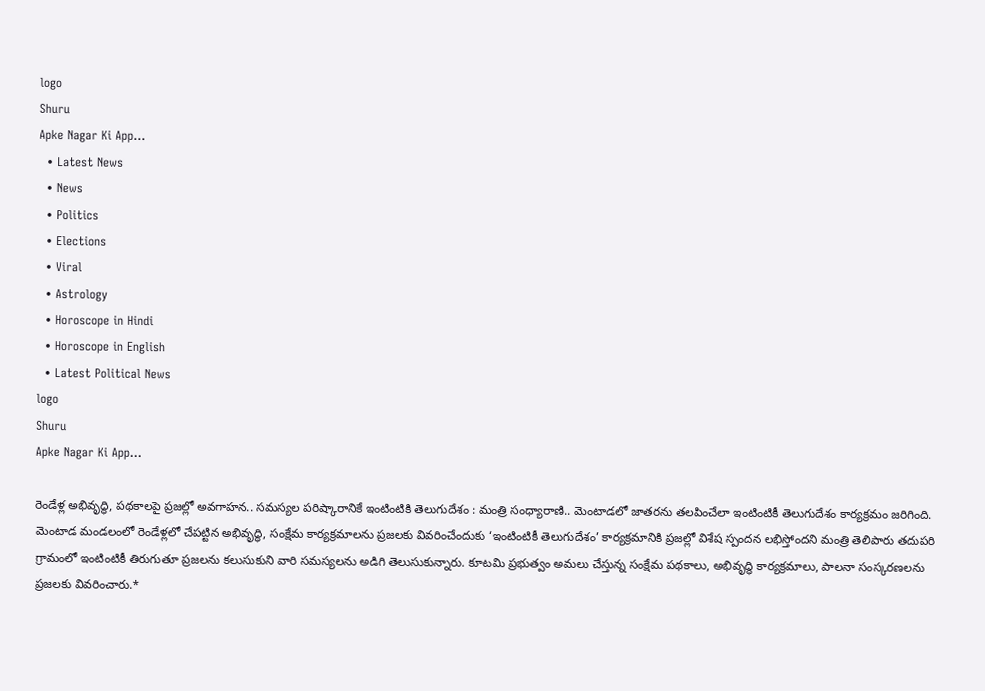logo
Shuru
Apke Nagar Ki App…
  • Latest News
  • News
  • Politics
  • Elections
  • Viral
  • Astrology
  • Horoscope in Hindi
  • Horoscope in English
  • Latest Political News
logo
Shuru
Apke Nagar Ki App…

రెండేళ్ల అభివృద్ధి, పథకాలపై ప్రజల్లో అవగాహన.. సమస్యల పరిష్కారానికే ఇంటింటికి తెలుగుదేశం : మంత్రి సంధ్యారాణి.. మెంటాడలో జాతరను తలపించేలా ఇంటింటికీ తెలుగుదేశం కార్యక్రమం జరిగింది. మెంటాడ మండలంలో రెండేళ్లలో చేపట్టిన అభివృద్ధి, సంక్షేమ కార్యక్రమాలను ప్రజలకు వివరించేందుకు ‘ఇంటింటికీ తెలుగుదేశం’ కార్యక్రమానికి ప్రజల్లో విశేష స్పందన లభిస్తోందని మంత్రి తెలిపారు తదుపరి గ్రామంలో ఇంటింటికీ తిరుగుతూ ప్రజలను కలుసుకుని వారి సమస్యలను అడిగి తెలుసుకున్నారు. కూటమి ప్రభుత్వం అమలు చేస్తున్న సంక్షేమ పథకాలు, అభివృద్ధి కార్యక్రమాలు, పాలనా సంస్కరణలను ప్రజలకు వివరించారు.*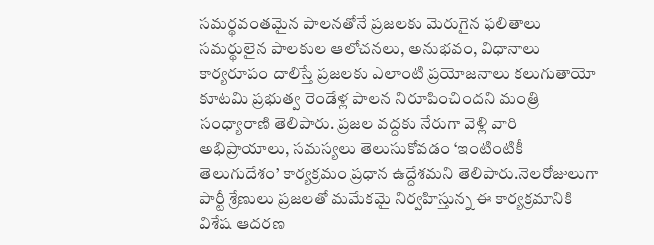సమర్థవంతమైన పాలనతోనే ప్రజలకు మెరుగైన ఫలితాలు సమర్థులైన పాలకుల ఆలోచనలు, అనుభవం, విధానాలు కార్యరూపం దాలిస్తే ప్రజలకు ఎలాంటి ప్రయోజనాలు కలుగుతాయో కూటమి ప్రభుత్వ రెండేళ్ల పాలన నిరూపించిందని మంత్రి సంధ్యారాణి తెలిపారు. ప్రజల వద్దకు నేరుగా వెళ్లి వారి అభిప్రాయాలు, సమస్యలు తెలుసుకోవడం ‘ఇంటింటికీ తెలుగుదేశం’ కార్యక్రమం ప్రధాన ఉద్దేశమని తెలిపారు.నెలరోజులుగా పార్టీ శ్రేణులు ప్రజలతో మమేకమై నిర్వహిస్తున్న ఈ కార్యక్రమానికి విశేష ఆదరణ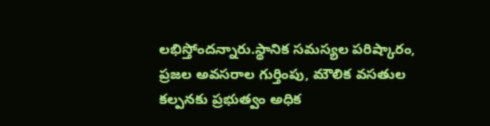లభిస్తోందన్నారు.స్థానిక సమస్యల పరిష్కారం, ప్రజల అవసరాల గుర్తింపు, మౌలిక వసతుల కల్పనకు ప్రభుత్వం అధిక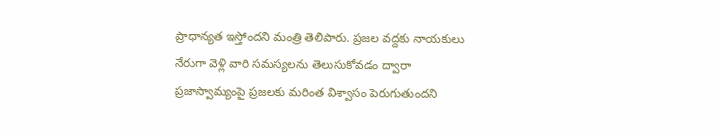ప్రాధాన్యత ఇస్తోందని మంత్రి తెలిపారు. ప్రజల వద్దకు నాయకులు నేరుగా వెళ్లి వారి సమస్యలను తెలుసుకోవడం ద్వారా ప్రజాస్వామ్యంపై ప్రజలకు మరింత విశ్వాసం పెరుగుతుందని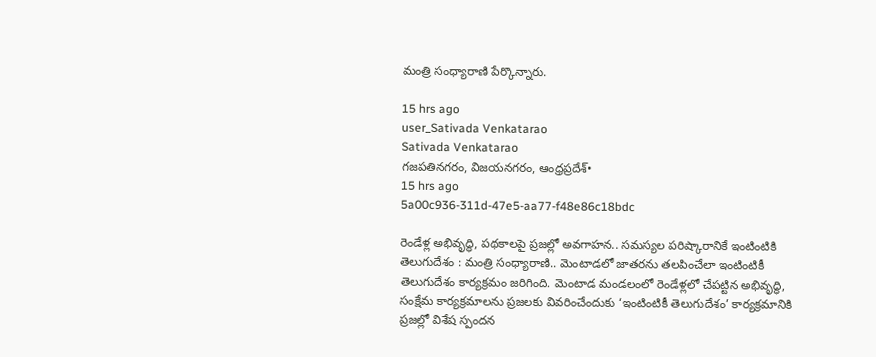మంత్రి సంధ్యారాణి పేర్కొన్నారు.

15 hrs ago
user_Sativada Venkatarao
Sativada Venkatarao
గజపతినగరం, విజయనగరం, ఆంధ్రప్రదేశ్•
15 hrs ago
5a00c936-311d-47e5-aa77-f48e86c18bdc

రెండేళ్ల అభివృద్ధి, పథకాలపై ప్రజల్లో అవగాహన.. సమస్యల పరిష్కారానికే ఇంటింటికి తెలుగుదేశం : మంత్రి సంధ్యారాణి.. మెంటాడలో జాతరను తలపించేలా ఇంటింటికీ తెలుగుదేశం కార్యక్రమం జరిగింది. మెంటాడ మండలంలో రెండేళ్లలో చేపట్టిన అభివృద్ధి, సంక్షేమ కార్యక్రమాలను ప్రజలకు వివరించేందుకు ‘ఇంటింటికీ తెలుగుదేశం’ కార్యక్రమానికి ప్రజల్లో విశేష స్పందన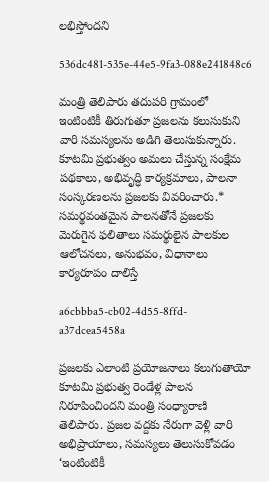లభిస్తోందని

536dc481-535e-44e5-9fa3-088e241848c6

మంత్రి తెలిపారు తదుపరి గ్రామంలో ఇంటింటికీ తిరుగుతూ ప్రజలను కలుసుకుని వారి సమస్యలను అడిగి తెలుసుకున్నారు. కూటమి ప్రభుత్వం అమలు చేస్తున్న సంక్షేమ పథకాలు, అభివృద్ధి కార్యక్రమాలు, పాలనా సంస్కరణలను ప్రజలకు వివరించారు.* సమర్థవంతమైన పాలనతోనే ప్రజలకు మెరుగైన ఫలితాలు సమర్థులైన పాలకుల ఆలోచనలు, అనుభవం, విధానాలు కార్యరూపం దాలిస్తే

a6cbbba5-cb02-4d55-8ffd-a37dcea5458a

ప్రజలకు ఎలాంటి ప్రయోజనాలు కలుగుతాయో కూటమి ప్రభుత్వ రెండేళ్ల పాలన నిరూపించిందని మంత్రి సంధ్యారాణి తెలిపారు. ప్రజల వద్దకు నేరుగా వెళ్లి వారి అభిప్రాయాలు, సమస్యలు తెలుసుకోవడం ‘ఇంటింటికీ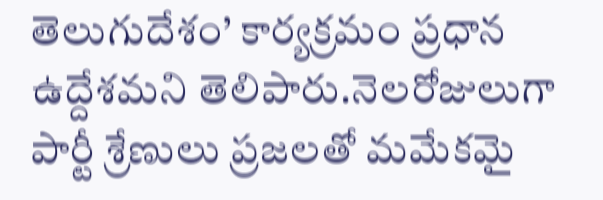తెలుగుదేశం’ కార్యక్రమం ప్రధాన ఉద్దేశమని తెలిపారు.నెలరోజులుగా పార్టీ శ్రేణులు ప్రజలతో మమేకమై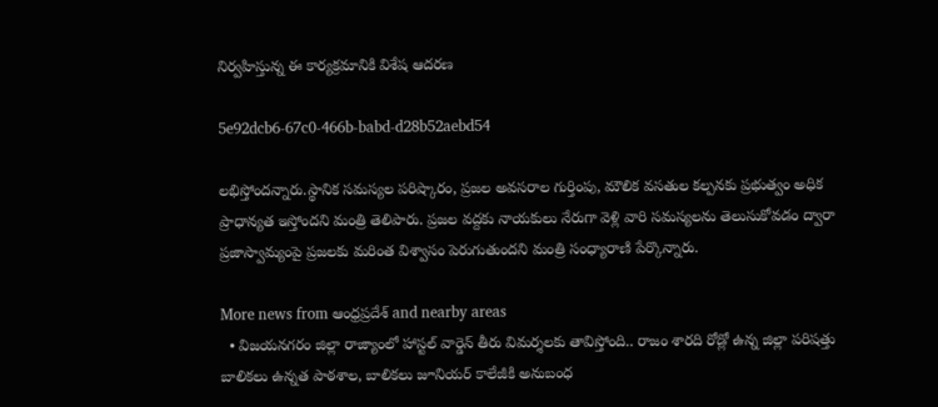నిర్వహిస్తున్న ఈ కార్యక్రమానికి విశేష ఆదరణ

5e92dcb6-67c0-466b-babd-d28b52aebd54

లభిస్తోందన్నారు.స్థానిక సమస్యల పరిష్కారం, ప్రజల అవసరాల గుర్తింపు, మౌలిక వసతుల కల్పనకు ప్రభుత్వం అధిక ప్రాధాన్యత ఇస్తోందని మంత్రి తెలిపారు. ప్రజల వద్దకు నాయకులు నేరుగా వెళ్లి వారి సమస్యలను తెలుసుకోవడం ద్వారా ప్రజాస్వామ్యంపై ప్రజలకు మరింత విశ్వాసం పెరుగుతుందని మంత్రి సంధ్యారాణి పేర్కొన్నారు.

More news from ఆంధ్రప్రదేశ్ and nearby areas
  • విజయనగరం జిల్లా రాజ్యాంలో హాస్టల్ వార్డెన్ తీరు విమర్శలకు తావిస్తోంది.. రాజం శారది రోడ్లో ఉన్న జిల్లా పరిషత్తు బాలికలు ఉన్నత పాఠశాల, బాలికలు జూనియర్ కాలేజీకి అనుబంధ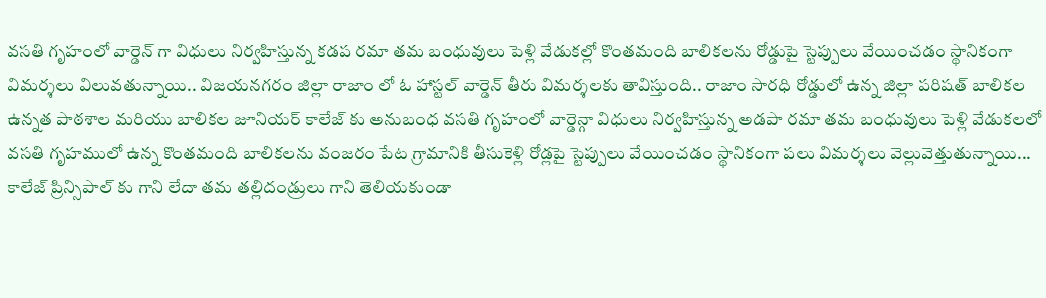వసతి గృహంలో వార్డెన్ గా విధులు నిర్వహిస్తున్న కడప రమా తమ బంధువులు పెళ్లి వేడుకల్లో కొంతమంది బాలికలను రోడ్డుపై స్టెప్పులు వేయించడం స్థానికంగా విమర్శలు విలువతున్నాయి.. విజయనగరం జిల్లా రాజాం లో ఓ హాస్టల్ వార్డెన్ తీరు విమర్శలకు తావిస్తుంది.. రాజాం సారధి రోడ్డులో ఉన్న జిల్లా పరిషత్ బాలికల ఉన్నత పాఠశాల మరియు బాలికల జూనియర్ కాలేజ్ కు అనుబంధ వసతి గృహంలో వార్డెన్గా విధులు నిర్వహిస్తున్న అడపా రమా తమ బంధువులు పెళ్లి వేడుకలలో వసతి గృహములో ఉన్న కొంతమంది బాలికలను వంజరం పేట గ్రామానికి తీసుకెళ్లి రోడ్లపై స్టెప్పులు వేయించడం స్థానికంగా పలు విమర్శలు వెల్లువెత్తుతున్నాయి... కాలేజ్ ప్రిన్సిపాల్ కు గాని లేదా తమ తల్లిదండ్రులు గాని తెలియకుండా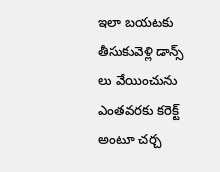ఇలా బయటకు తీసుకువెళ్లి డాన్స్ లు వేయించును ఎంతవరకు కరెక్ట్ అంటూ చర్చ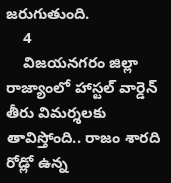జరుగుతుంది.
    4
    విజయనగరం జిల్లా రాజ్యాంలో హాస్టల్ వార్డెన్ తీరు విమర్శలకు తావిస్తోంది.. రాజం శారది రోడ్లో ఉన్న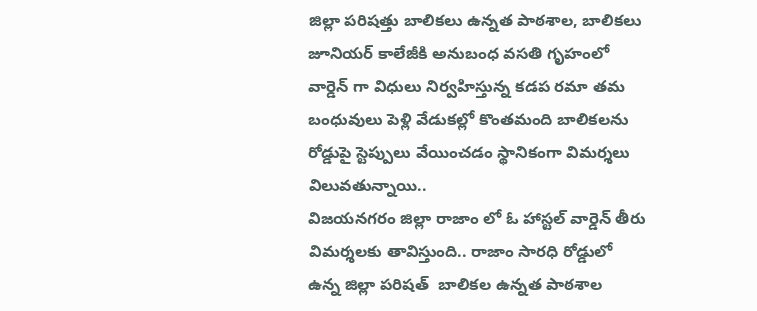జిల్లా పరిషత్తు బాలికలు ఉన్నత పాఠశాల, బాలికలు జూనియర్ కాలేజీకి అనుబంధ వసతి గృహంలో వార్డెన్ గా విధులు నిర్వహిస్తున్న కడప రమా తమ బంధువులు పెళ్లి వేడుకల్లో కొంతమంది బాలికలను రోడ్డుపై స్టెప్పులు వేయించడం స్థానికంగా విమర్శలు విలువతున్నాయి..
విజయనగరం జిల్లా రాజాం లో ఓ హాస్టల్ వార్డెన్ తీరు విమర్శలకు తావిస్తుంది.. రాజాం సారధి రోడ్డులో  ఉన్న జిల్లా పరిషత్  బాలికల ఉన్నత పాఠశాల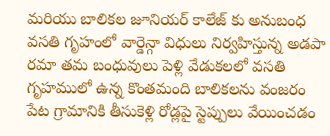మరియు బాలికల జూనియర్ కాలేజ్ కు అనుబంధ వసతి గృహంలో వార్డెన్గా విధులు నిర్వహిస్తున్న అడపా రమా తమ బంధువులు పెళ్లి వేడుకలలో వసతి గృహములో ఉన్న కొంతమంది బాలికలను వంజరం పేట గ్రామానికి తీసుకెళ్లి రోడ్లపై స్టెప్పులు వేయించడం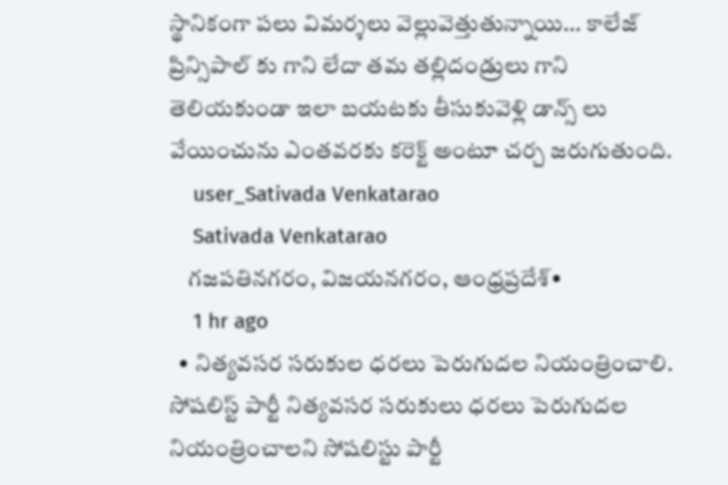స్థానికంగా పలు విమర్శలు వెల్లువెత్తుతున్నాయి... కాలేజ్ ప్రిన్సిపాల్ కు గాని లేదా తమ తల్లిదండ్రులు గాని తెలియకుండా ఇలా బయటకు తీసుకువెళ్లి డాన్స్ లు వేయించును ఎంతవరకు కరెక్ట్ అంటూ చర్చ జరుగుతుంది.
    user_Sativada Venkatarao
    Sativada Venkatarao
    గజపతినగరం, విజయనగరం, ఆంధ్రప్రదేశ్•
    1 hr ago
  • నిత్యవసర సరుకుల ధరలు పెరుగుదల నియంత్రించాలి. సోషలిస్ట్ పార్టీ నిత్యవసర సరుకులు ధరలు పెరుగుదల నియంత్రించాలని సోషలిస్టు పార్టీ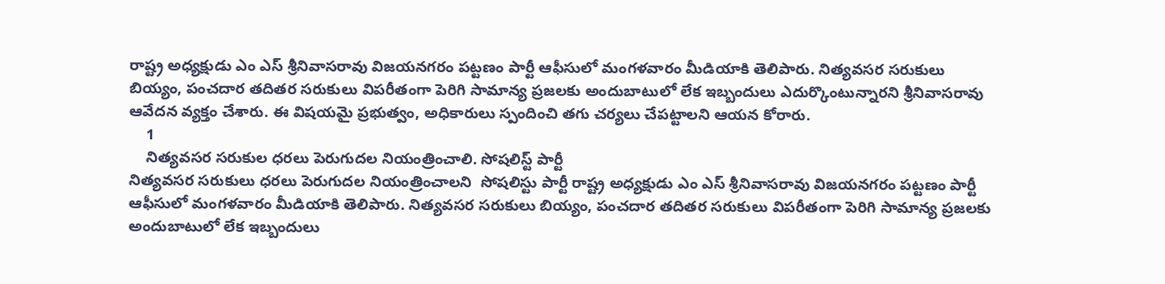రాష్ట్ర అధ్యక్షుడు ఎం ఎస్ శ్రీనివాసరావు విజయనగరం పట్టణం పార్టీ ఆఫీసులో మంగళవారం మీడియాకి తెలిపారు. నిత్యవసర సరుకులు బియ్యం, పంచదార తదితర సరుకులు విపరీతంగా పెరిగి సామాన్య ప్రజలకు అందుబాటులో లేక ఇబ్బందులు ఎదుర్కొంటున్నారని శ్రీనివాసరావు ఆవేదన వ్యక్తం చేశారు. ఈ విషయమై ప్రభుత్వం, అధికారులు స్పందించి తగు చర్యలు చేపట్టాలని ఆయన కోరారు.
    1
    నిత్యవసర సరుకుల ధరలు పెరుగుదల నియంత్రించాలి. సోషలిస్ట్ పార్టీ
నిత్యవసర సరుకులు ధరలు పెరుగుదల నియంత్రించాలని  సోషలిస్టు పార్టీ రాష్ట్ర అధ్యక్షుడు ఎం ఎస్ శ్రీనివాసరావు విజయనగరం పట్టణం పార్టీ ఆఫీసులో మంగళవారం మీడియాకి తెలిపారు. నిత్యవసర సరుకులు బియ్యం, పంచదార తదితర సరుకులు విపరీతంగా పెరిగి సామాన్య ప్రజలకు అందుబాటులో లేక ఇబ్బందులు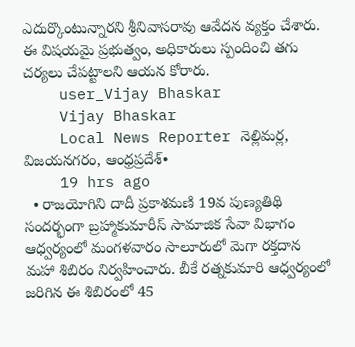ఎదుర్కొంటున్నారని శ్రీనివాసరావు ఆవేదన వ్యక్తం చేశారు. ఈ విషయమై ప్రభుత్వం, అధికారులు స్పందించి తగు చర్యలు చేపట్టాలని ఆయన కోరారు.
    user_Vijay Bhaskar
    Vijay Bhaskar
    Local News Reporter నెల్లిమర్ల, విజయనగరం, ఆంధ్రప్రదేశ్•
    19 hrs ago
  • రాజయోగిని దాదీ ప్రకాశమణి 19వ పుణ్యతిథి సందర్భంగా బ్రహ్మాకుమారీస్ సామాజిక సేవా విభాగం ఆధ్వర్యంలో మంగళవారం సాలూరులో మెగా రక్తదాన మహా శిబిరం నిర్వహించారు. బీకే రత్నకుమారి ఆధ్వర్యంలో జరిగిన ఈ శిబిరంలో 45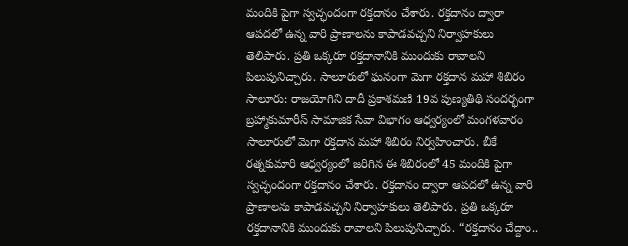మందికి పైగా స్వచ్ఛందంగా రక్తదానం చేశారు. రక్తదానం ద్వారా ఆపదలో ఉన్న వారి ప్రాణాలను కాపాడవచ్చని నిర్వాహకులు తెలిపారు. ప్రతి ఒక్కరూ రక్తదానానికి ముందుకు రావాలని పిలుపునిచ్చారు. సాలూరులో ఘనంగా మెగా రక్తదాన మహా శిబిరం సాలూరు: రాజయోగిని దాదీ ప్రకాశమణి 19వ పుణ్యతిథి సందర్భంగా బ్రహ్మాకుమారీస్ సామాజిక సేవా విభాగం ఆధ్వర్యంలో మంగళవారం సాలూరులో మెగా రక్తదాన మహా శిబిరం నిర్వహించారు. బీకే రత్నకుమారి ఆధ్వర్యంలో జరిగిన ఈ శిబిరంలో 45 మందికి పైగా స్వచ్ఛందంగా రక్తదానం చేశారు. రక్తదానం ద్వారా ఆపదలో ఉన్న వారి ప్రాణాలను కాపాడవచ్చని నిర్వాహకులు తెలిపారు. ప్రతి ఒక్కరూ రక్తదానానికి ముందుకు రావాలని పిలుపునిచ్చారు. “రక్తదానం చేద్దాం..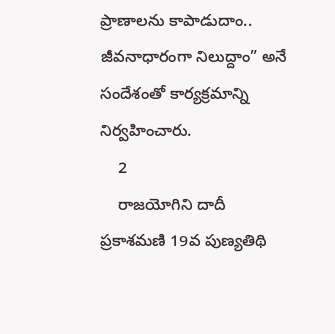ప్రాణాలను కాపాడుదాం.. జీవనాధారంగా నిలుద్దాం” అనే సందేశంతో కార్యక్రమాన్ని నిర్వహించారు.
    2
    రాజయోగిని దాదీ ప్రకాశమణి 19వ పుణ్యతిథి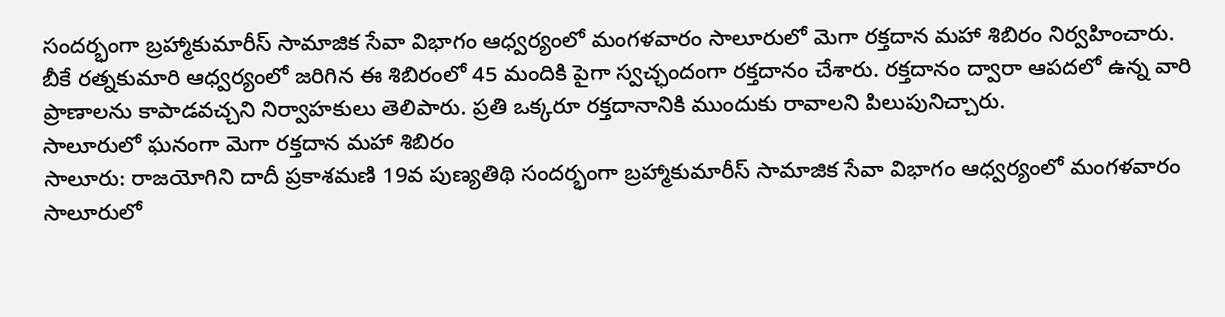సందర్భంగా బ్రహ్మాకుమారీస్ సామాజిక సేవా విభాగం ఆధ్వర్యంలో మంగళవారం సాలూరులో మెగా రక్తదాన మహా శిబిరం నిర్వహించారు. బీకే రత్నకుమారి ఆధ్వర్యంలో జరిగిన ఈ శిబిరంలో 45 మందికి పైగా స్వచ్ఛందంగా రక్తదానం చేశారు. రక్తదానం ద్వారా ఆపదలో ఉన్న వారి ప్రాణాలను కాపాడవచ్చని నిర్వాహకులు తెలిపారు. ప్రతి ఒక్కరూ రక్తదానానికి ముందుకు రావాలని పిలుపునిచ్చారు.
సాలూరులో ఘనంగా మెగా రక్తదాన మహా శిబిరం
సాలూరు: రాజయోగిని దాదీ ప్రకాశమణి 19వ పుణ్యతిథి సందర్భంగా బ్రహ్మాకుమారీస్ సామాజిక సేవా విభాగం ఆధ్వర్యంలో మంగళవారం సాలూరులో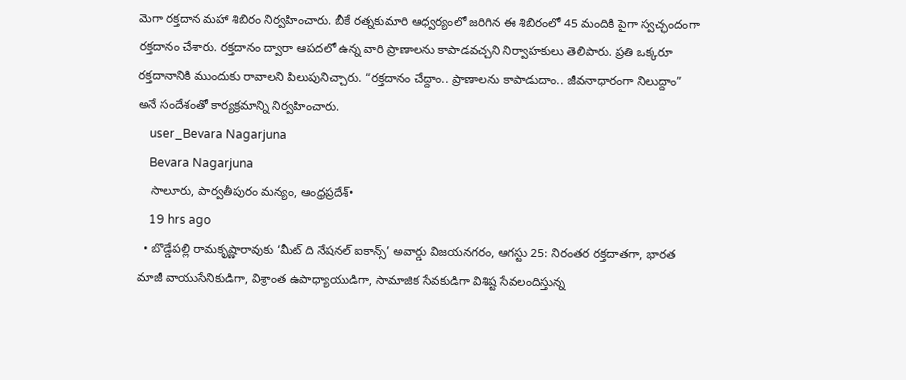మెగా రక్తదాన మహా శిబిరం నిర్వహించారు. బీకే రత్నకుమారి ఆధ్వర్యంలో జరిగిన ఈ శిబిరంలో 45 మందికి పైగా స్వచ్ఛందంగా రక్తదానం చేశారు. రక్తదానం ద్వారా ఆపదలో ఉన్న వారి ప్రాణాలను కాపాడవచ్చని నిర్వాహకులు తెలిపారు. ప్రతి ఒక్కరూ రక్తదానానికి ముందుకు రావాలని పిలుపునిచ్చారు. “రక్తదానం చేద్దాం.. ప్రాణాలను కాపాడుదాం.. జీవనాధారంగా నిలుద్దాం” అనే సందేశంతో కార్యక్రమాన్ని నిర్వహించారు.
    user_Bevara Nagarjuna
    Bevara Nagarjuna
    సాలూరు, పార్వతీపురం మన్యం, ఆంధ్రప్రదేశ్•
    19 hrs ago
  • బొడ్డేపల్లి రామకృష్ణారావుకు ‘మీట్ ది నేషనల్ ఐకాన్స్’ అవార్డు విజయనగరం, ఆగస్టు 25: నిరంతర రక్తదాతగా, భారత మాజీ వాయుసేనికుడిగా, విశ్రాంత ఉపాధ్యాయుడిగా, సామాజిక సేవకుడిగా విశిష్ట సేవలందిస్తున్న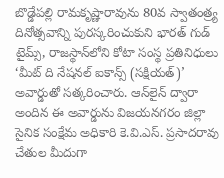బొడ్డేపల్లి రామకృష్ణారావును 80వ స్వాతంత్ర్య దినోత్సవాన్ని పురస్కరించుకుని భారత్ గుడ్ టైమ్స్, రాజస్థాన్‌లోని కోటా సంస్థ ప్రతినిధులు ‘మీట్ ది నేషనల్ ఐకాన్స్ (సక్షియత్)’ అవార్డుతో సత్కరించారు. ఆన్‌లైన్ ద్వారా అందిన ఈ అవార్డును విజయనగరం జిల్లా సైనిక సంక్షేమ అధికారి కె.వి.ఎస్. ప్రసాదరావు చేతుల మీదుగా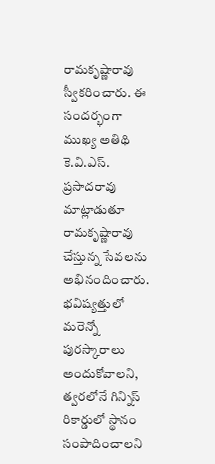రామకృష్ణారావు స్వీకరించారు. ఈ సందర్భంగా ముఖ్య అతిథి కె.వి.ఎస్. ప్రసాదరావు మాట్లాడుతూ రామకృష్ణారావు చేస్తున్న సేవలను అభినందించారు. భవిష్యత్తులో మరెన్నో పురస్కారాలు అందుకోవాలని, త్వరలోనే గిన్నిస్ రికార్డులో స్థానం సంపాదించాలని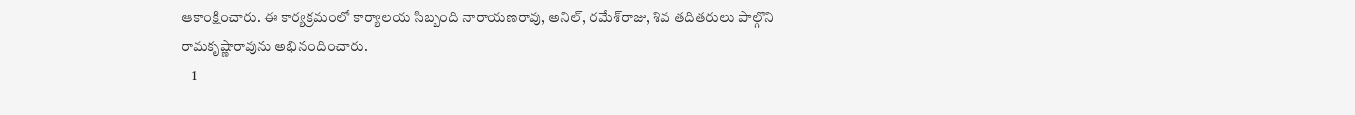ఆకాంక్షించారు. ఈ కార్యక్రమంలో కార్యాలయ సిబ్బంది నారాయణరావు, అనిల్, రమేశ్‌రాజు, శివ తదితరులు పాల్గొని రామకృష్ణారావును అభినందించారు.
    1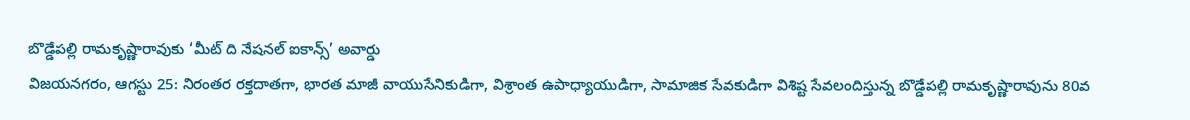బొడ్డేపల్లి రామకృష్ణారావుకు ‘మీట్ ది నేషనల్ ఐకాన్స్’ అవార్డు
విజయనగరం, ఆగస్టు 25: నిరంతర రక్తదాతగా, భారత మాజీ వాయుసేనికుడిగా, విశ్రాంత ఉపాధ్యాయుడిగా, సామాజిక సేవకుడిగా విశిష్ట సేవలందిస్తున్న బొడ్డేపల్లి రామకృష్ణారావును 80వ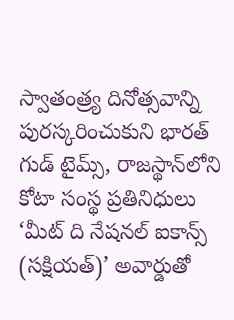స్వాతంత్ర్య దినోత్సవాన్ని పురస్కరించుకుని భారత్ గుడ్ టైమ్స్, రాజస్థాన్‌లోని కోటా సంస్థ ప్రతినిధులు ‘మీట్ ది నేషనల్ ఐకాన్స్ (సక్షియత్)’ అవార్డుతో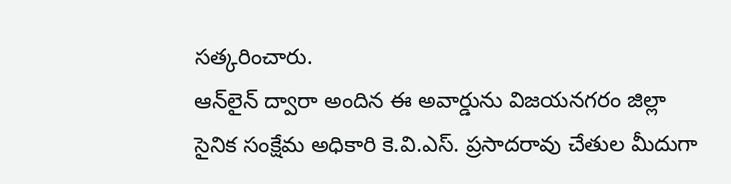సత్కరించారు.
ఆన్‌లైన్ ద్వారా అందిన ఈ అవార్డును విజయనగరం జిల్లా సైనిక సంక్షేమ అధికారి కె.వి.ఎస్. ప్రసాదరావు చేతుల మీదుగా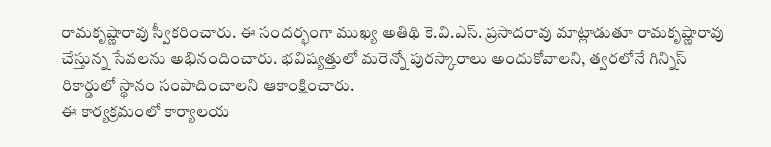రామకృష్ణారావు స్వీకరించారు. ఈ సందర్భంగా ముఖ్య అతిథి కె.వి.ఎస్. ప్రసాదరావు మాట్లాడుతూ రామకృష్ణారావు చేస్తున్న సేవలను అభినందించారు. భవిష్యత్తులో మరెన్నో పురస్కారాలు అందుకోవాలని, త్వరలోనే గిన్నిస్ రికార్డులో స్థానం సంపాదించాలని ఆకాంక్షించారు.
ఈ కార్యక్రమంలో కార్యాలయ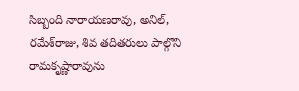సిబ్బంది నారాయణరావు, అనిల్, రమేశ్‌రాజు, శివ తదితరులు పాల్గొని రామకృష్ణారావును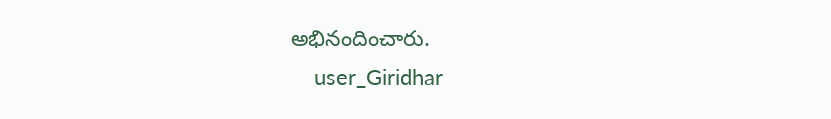అభినందించారు.
    user_Giridhar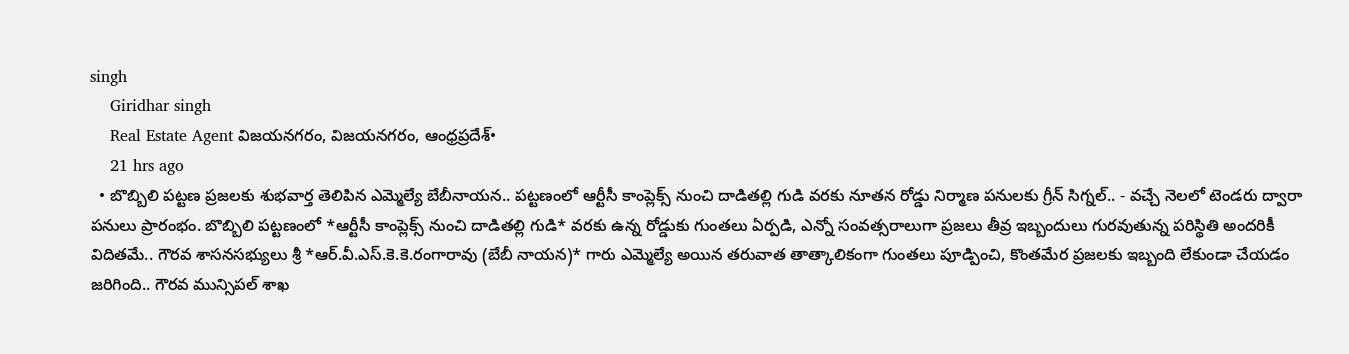singh
    Giridhar singh
    Real Estate Agent విజయనగరం, విజయనగరం, ఆంధ్రప్రదేశ్•
    21 hrs ago
  • బొబ్బిలి పట్టణ ప్రజలకు శుభవార్త తెలిపిన ఎమ్మెల్యే బేబీనాయన.. పట్టణంలో ఆర్టీసీ కాంప్లెక్స్ నుంచి దాడితల్లి గుడి వరకు నూతన రోడ్డు నిర్మాణ పనులకు గ్రీన్ సిగ్నల్.. - వచ్చే నెలలో టెండరు ద్వారా పనులు ప్రారంభం. బొబ్బిలి పట్టణంలో *ఆర్టీసీ కాంప్లెక్స్ నుంచి దాడితల్లి గుడి* వరకు ఉన్న రోడ్డుకు గుంతలు ఏర్పడి, ఎన్నో సంవత్సరాలుగా ప్రజలు తీవ్ర ఇబ్బందులు గురవుతున్న పరిస్థితి అందరికీ విదితమే.. గౌరవ శాసనసభ్యులు శ్రీ *ఆర్.వీ.ఎస్.కె.కె.రంగారావు (బేబీ నాయన)* గారు ఎమ్మెల్యే అయిన తరువాత తాత్కాలికంగా గుంతలు పూడ్పించి, కొంతమేర ప్రజలకు ఇబ్బంది లేకుండా చేయడం జరిగింది.. గౌరవ మున్సిపల్ శాఖ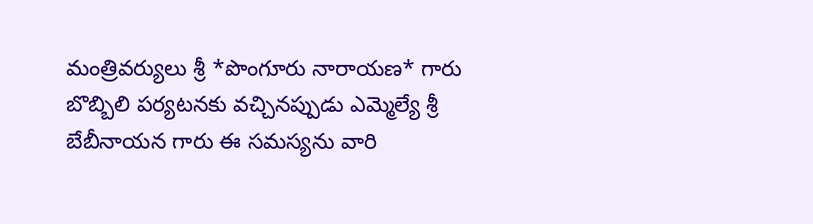మంత్రివర్యులు శ్రీ *పొంగూరు నారాయణ* గారు బొబ్బిలి పర్యటనకు వచ్చినప్పుడు ఎమ్మెల్యే శ్రీ బేబీనాయన గారు ఈ సమస్యను వారి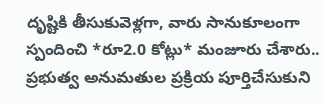దృష్టికి తీసుకువెళ్లగా, వారు సానుకూలంగా స్పందించి *రూ2.0 కోట్లు* మంజూరు చేశారు.. ప్రభుత్వ అనుమతుల ప్రక్రియ పూర్తిచేసుకుని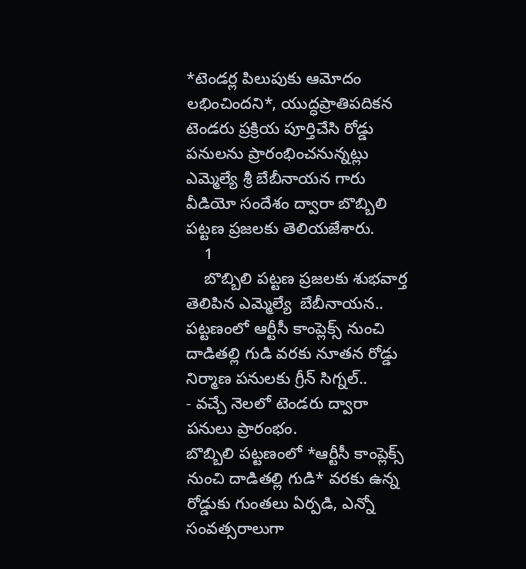*టెండర్ల పిలుపుకు ఆమోదం లభించిందని*, యుద్ధప్రాతిపదికన టెండరు ప్రక్రియ పూర్తిచేసి రోడ్డు పనులను ప్రారంభించనున్నట్లు ఎమ్మెల్యే శ్రీ బేబీనాయన గారు వీడియో సందేశం ద్వారా బొబ్బిలి పట్టణ ప్రజలకు తెలియజేశారు.
    1
    బొబ్బిలి పట్టణ ప్రజలకు శుభవార్త తెలిపిన ఎమ్మెల్యే  బేబీనాయన..
పట్టణంలో ఆర్టీసీ కాంప్లెక్స్ నుంచి దాడితల్లి గుడి వరకు నూతన రోడ్డు నిర్మాణ పనులకు గ్రీన్ సిగ్నల్..
- వచ్చే నెలలో టెండరు ద్వారా పనులు ప్రారంభం.
బొబ్బిలి పట్టణంలో *ఆర్టీసీ కాంప్లెక్స్ నుంచి దాడితల్లి గుడి* వరకు ఉన్న రోడ్డుకు గుంతలు ఏర్పడి, ఎన్నో సంవత్సరాలుగా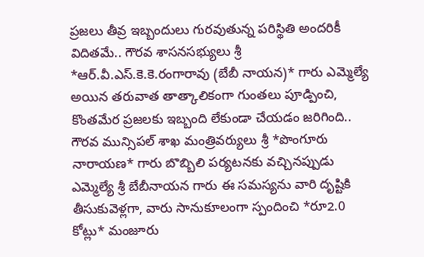ప్రజలు తీవ్ర ఇబ్బందులు గురవుతున్న పరిస్థితి అందరికీ విదితమే.. గౌరవ శాసనసభ్యులు శ్రీ *ఆర్.వీ.ఎస్.కె.కె.రంగారావు (బేబీ నాయన)* గారు ఎమ్మెల్యే అయిన తరువాత తాత్కాలికంగా గుంతలు పూడ్పించి, కొంతమేర ప్రజలకు ఇబ్బంది లేకుండా చేయడం జరిగింది..
గౌరవ మున్సిపల్ శాఖ మంత్రివర్యులు శ్రీ *పొంగూరు నారాయణ* గారు బొబ్బిలి పర్యటనకు వచ్చినప్పుడు ఎమ్మెల్యే శ్రీ బేబీనాయన గారు ఈ సమస్యను వారి దృష్టికి తీసుకువెళ్లగా, వారు సానుకూలంగా స్పందించి *రూ2.0 కోట్లు* మంజూరు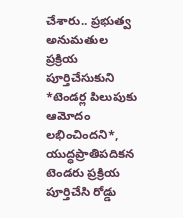చేశారు.. ప్రభుత్వ అనుమతుల ప్రక్రియ పూర్తిచేసుకుని *టెండర్ల పిలుపుకు ఆమోదం లభించిందని*, యుద్ధప్రాతిపదికన టెండరు ప్రక్రియ పూర్తిచేసి రోడ్డు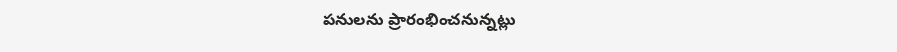పనులను ప్రారంభించనున్నట్లు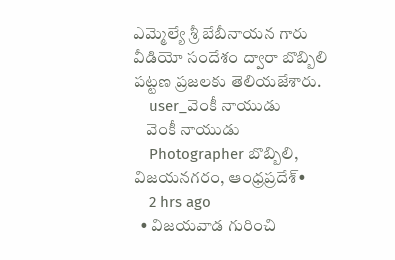ఎమ్మెల్యే శ్రీ బేబీనాయన గారు వీడియో సందేశం ద్వారా బొబ్బిలి పట్టణ ప్రజలకు తెలియజేశారు.
    user_వెంకీ నాయుడు
    వెంకీ నాయుడు
    Photographer బొబ్బిలి, విజయనగరం, ఆంధ్రప్రదేశ్•
    2 hrs ago
  • విజయవాడ గురించి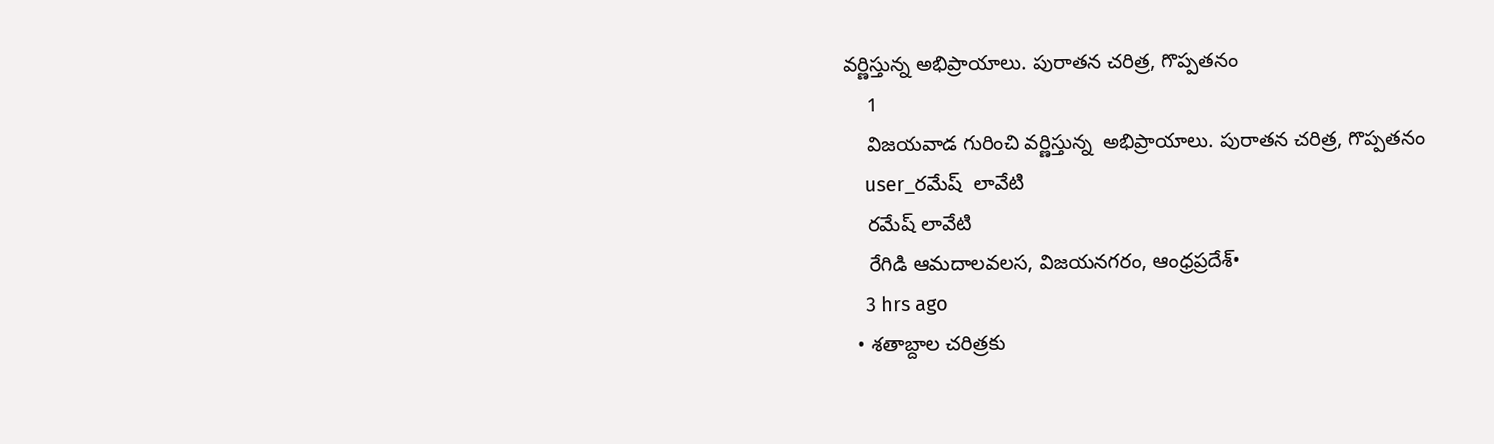వర్ణిస్తున్న అభిప్రాయాలు. పురాతన చరిత్ర, గొప్పతనం
    1
    విజయవాడ గురించి వర్ణిస్తున్న  అభిప్రాయాలు. పురాతన చరిత్ర, గొప్పతనం
    user_రమేష్  లావేటి
    రమేష్ లావేటి
    రేగిడి ఆమదాలవలస, విజయనగరం, ఆంధ్రప్రదేశ్•
    3 hrs ago
  • శతాబ్దాల చరిత్రకు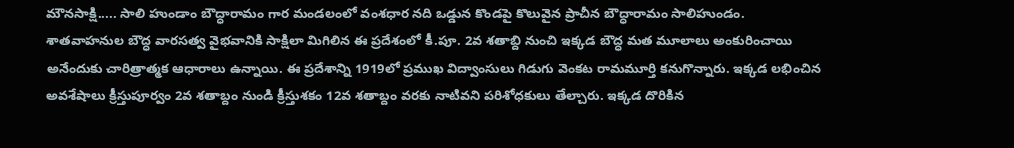మౌనసాక్షి..... సాలి హుండాం బౌద్ధారామం గార మండలంలో వంశధార నది ఒడ్డున కొండపై కొలువైన ప్రాచీన బౌద్ధారామం సాలిహుండం. శాతవాహనుల బౌద్ధ వారసత్వ వైభవానికి సాక్షిలా మిగిలిన ఈ ప్రదేశంలో కీ.పూ. 2వ శతాబ్ది నుంచి ఇక్కడ బౌద్ధ మత మూలాలు అంకురించాయి అనేందుకు చారిత్రాత్మక ఆధారాలు ఉన్నాయి. ఈ ప్రదేశాన్ని 1919లో ప్రముఖ విద్వాంసులు గిడుగు వెంకట రామమూర్తి కనుగొన్నారు. ఇక్కడ లభించిన అవశేషాలు క్రీస్తుపూర్వం 2వ శతాబ్దం నుండి క్రీస్తుశకం 12వ శతాబ్దం వరకు నాటివని పరిశోధకులు తేల్చారు. ఇక్కడ దొరికిన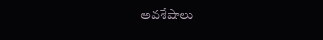అవశేషాలు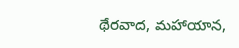థేరవాద, మహాయాన,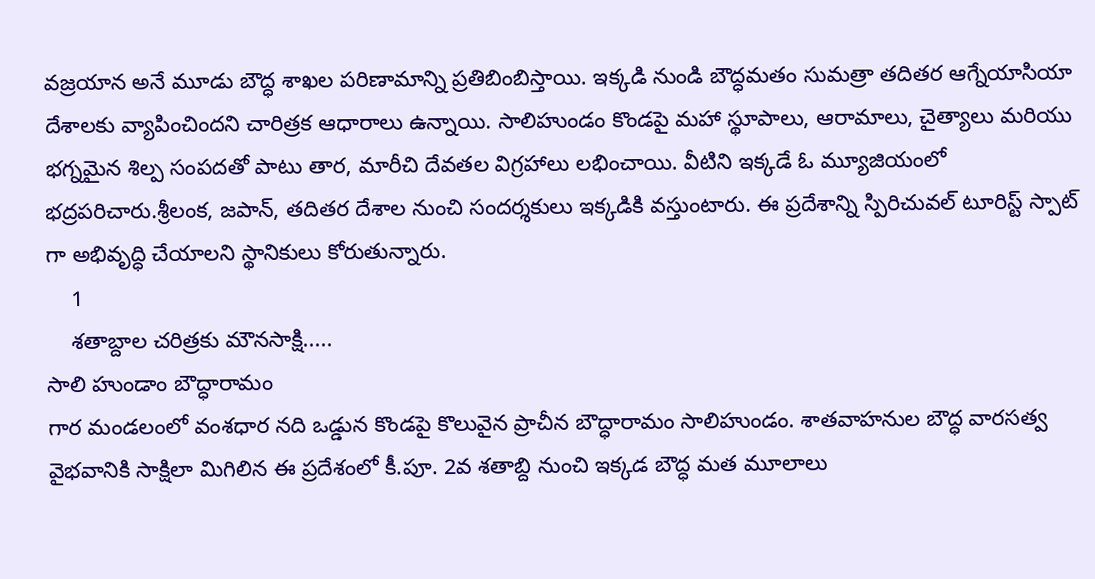వజ్రయాన అనే మూడు బౌద్ధ శాఖల పరిణామాన్ని ప్రతిబింబిస్తాయి. ఇక్కడి నుండి బౌద్ధమతం సుమత్రా తదితర ఆగ్నేయాసియా దేశాలకు వ్యాపించిందని చారిత్రక ఆధారాలు ఉన్నాయి. సాలిహుండం కొండపై మహా స్థూపాలు, ఆరామాలు, చైత్యాలు మరియు భగ్నమైన శిల్ప సంపదతో పాటు తార, మారీచి దేవతల విగ్రహాలు లభించాయి. వీటిని ఇక్కడే ఓ మ్యూజియంలో భద్రపరిచారు.శ్రీలంక, జపాన్, తదితర దేశాల నుంచి సందర్శకులు ఇక్కడికి వస్తుంటారు. ఈ ప్రదేశాన్ని స్పిరిచువల్ టూరిస్ట్ స్పాట్ గా అభివృద్ధి చేయాలని స్థానికులు కోరుతున్నారు.
    1
    శతాబ్దాల చరిత్రకు మౌనసాక్షి.....
సాలి హుండాం బౌద్ధారామం
గార మండలంలో వంశధార నది ఒడ్డున కొండపై కొలువైన ప్రాచీన బౌద్ధారామం సాలిహుండం. శాతవాహనుల బౌద్ధ వారసత్వ వైభవానికి సాక్షిలా మిగిలిన ఈ ప్రదేశంలో కీ.పూ. 2వ శతాబ్ది నుంచి ఇక్కడ బౌద్ధ మత మూలాలు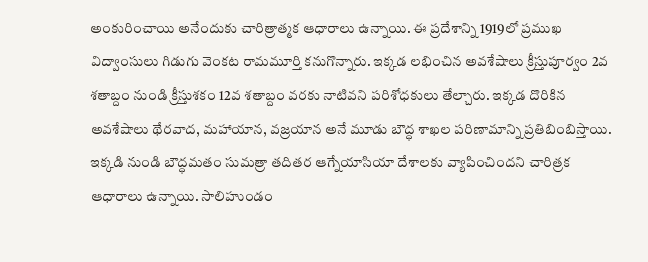అంకురించాయి అనేందుకు చారిత్రాత్మక ఆధారాలు ఉన్నాయి. ఈ ప్రదేశాన్ని 1919లో ప్రముఖ విద్వాంసులు గిడుగు వెంకట రామమూర్తి కనుగొన్నారు. ఇక్కడ లభించిన అవశేషాలు క్రీస్తుపూర్వం 2వ శతాబ్దం నుండి క్రీస్తుశకం 12వ శతాబ్దం వరకు నాటివని పరిశోధకులు తేల్చారు. ఇక్కడ దొరికిన అవశేషాలు థేరవాద, మహాయాన, వజ్రయాన అనే మూడు బౌద్ధ శాఖల పరిణామాన్ని ప్రతిబింబిస్తాయి. ఇక్కడి నుండి బౌద్ధమతం సుమత్రా తదితర ఆగ్నేయాసియా దేశాలకు వ్యాపించిందని చారిత్రక ఆధారాలు ఉన్నాయి. సాలిహుండం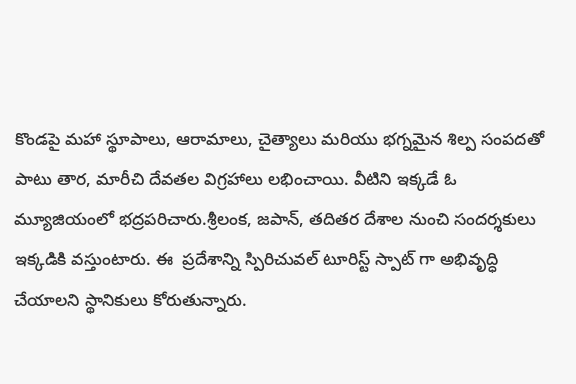కొండపై మహా స్థూపాలు, ఆరామాలు, చైత్యాలు మరియు భగ్నమైన శిల్ప సంపదతో పాటు తార, మారీచి దేవతల విగ్రహాలు లభించాయి. వీటిని ఇక్కడే ఓ మ్యూజియంలో భద్రపరిచారు.శ్రీలంక, జపాన్, తదితర దేశాల నుంచి సందర్శకులు ఇక్కడికి వస్తుంటారు. ఈ  ప్రదేశాన్ని స్పిరిచువల్ టూరిస్ట్ స్పాట్ గా అభివృద్ధి చేయాలని స్థానికులు కోరుతున్నారు.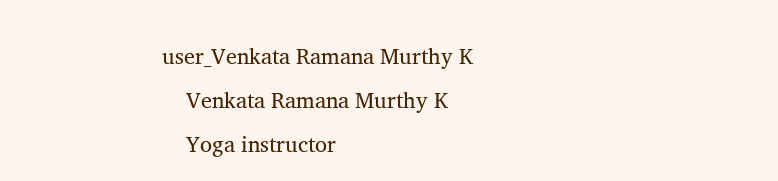user_Venkata Ramana Murthy K
    Venkata Ramana Murthy K
    Yoga instructor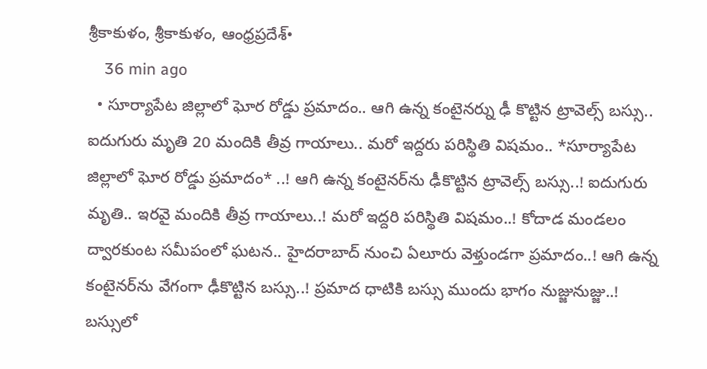శ్రీకాకుళం, శ్రీకాకుళం, ఆంధ్రప్రదేశ్•
    36 min ago
  • సూర్యాపేట జిల్లాలో ఘోర రోడ్డు ప్రమాదం.. ఆగి ఉన్న కంటైనర్ను ఢీ కొట్టిన ట్రావెల్స్ బస్సు.. ఐదుగురు మృతి 20 మందికి తీవ్ర గాయాలు.. మరో ఇద్దరు పరిస్థితి విషమం.. *సూర్యాపేట జిల్లాలో ఘోర రోడ్డు ప్రమాదం* ..! ఆగి ఉన్న కంటైనర్‌ను ఢీకొట్టిన ట్రావెల్స్‌ బస్సు..! ఐదుగురు మృతి.. ఇరవై మందికి తీవ్ర గాయాలు..! మరో ఇద్దరి పరిస్థితి విషమం..! కోదాడ మండలం ద్వారకుంట సమీపంలో ఘటన.. హైదరాబాద్‌ నుంచి ఏలూరు వెళ్తుండగా ప్రమాదం..! ఆగి ఉన్న కంటైనర్‌ను వేగంగా ఢీకొట్టిన బస్సు..! ప్రమాద ధాటికి బస్సు ముందు భాగం నుజ్జునుజ్జు..! బస్సులో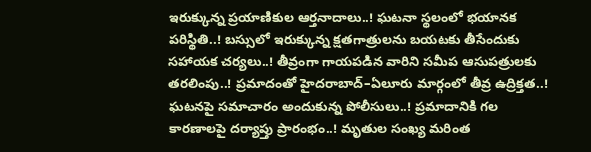ఇరుక్కున్న ప్రయాణికుల ఆర్తనాదాలు..! ఘటనా స్థలంలో భయానక పరిస్థితి..! బస్సులో ఇరుక్కున్న క్షతగాత్రులను బయటకు తీసేందుకు సహాయక చర్యలు..! తీవ్రంగా గాయపడిన వారిని సమీప ఆసుపత్రులకు తరలింపు..! ప్రమాదంతో హైదరాబాద్‌–ఏలూరు మార్గంలో తీవ్ర ఉద్రిక్తత..! ఘటనపై సమాచారం అందుకున్న పోలీసులు..! ప్రమాదానికి గల కారణాలపై దర్యాప్తు ప్రారంభం..! మృతుల సంఖ్య మరింత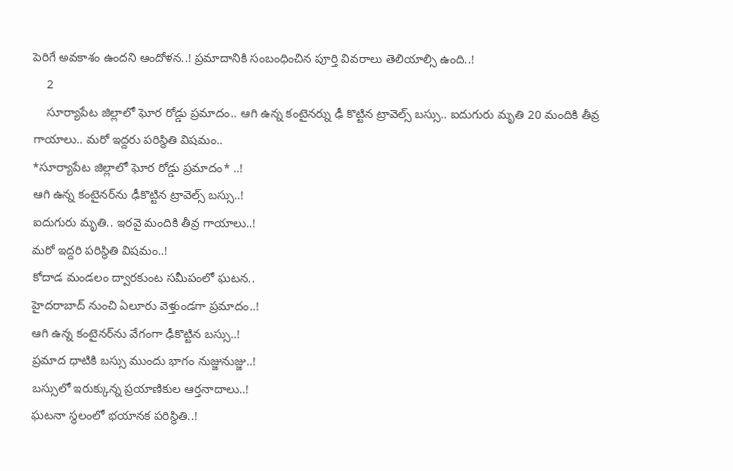పెరిగే అవకాశం ఉందని ఆందోళన..! ప్రమాదానికి సంబంధించిన పూర్తి వివరాలు తెలియాల్సి ఉంది..!
    2
    సూర్యాపేట జిల్లాలో ఘోర రోడ్డు ప్రమాదం.. ఆగి ఉన్న కంటైనర్ను ఢీ కొట్టిన ట్రావెల్స్ బస్సు.. ఐదుగురు మృతి 20 మందికి తీవ్ర గాయాలు.. మరో ఇద్దరు పరిస్థితి విషమం..
*సూర్యాపేట జిల్లాలో ఘోర రోడ్డు ప్రమాదం* ..!
ఆగి ఉన్న కంటైనర్‌ను ఢీకొట్టిన ట్రావెల్స్‌ బస్సు..!
ఐదుగురు మృతి.. ఇరవై మందికి తీవ్ర గాయాలు..!
మరో ఇద్దరి పరిస్థితి విషమం..!
కోదాడ మండలం ద్వారకుంట సమీపంలో ఘటన..
హైదరాబాద్‌ నుంచి ఏలూరు వెళ్తుండగా ప్రమాదం..!
ఆగి ఉన్న కంటైనర్‌ను వేగంగా ఢీకొట్టిన బస్సు..!
ప్రమాద ధాటికి బస్సు ముందు భాగం నుజ్జునుజ్జు..!
బస్సులో ఇరుక్కున్న ప్రయాణికుల ఆర్తనాదాలు..!
ఘటనా స్థలంలో భయానక పరిస్థితి..!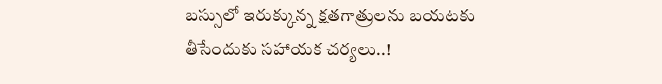బస్సులో ఇరుక్కున్న క్షతగాత్రులను బయటకు తీసేందుకు సహాయక చర్యలు..!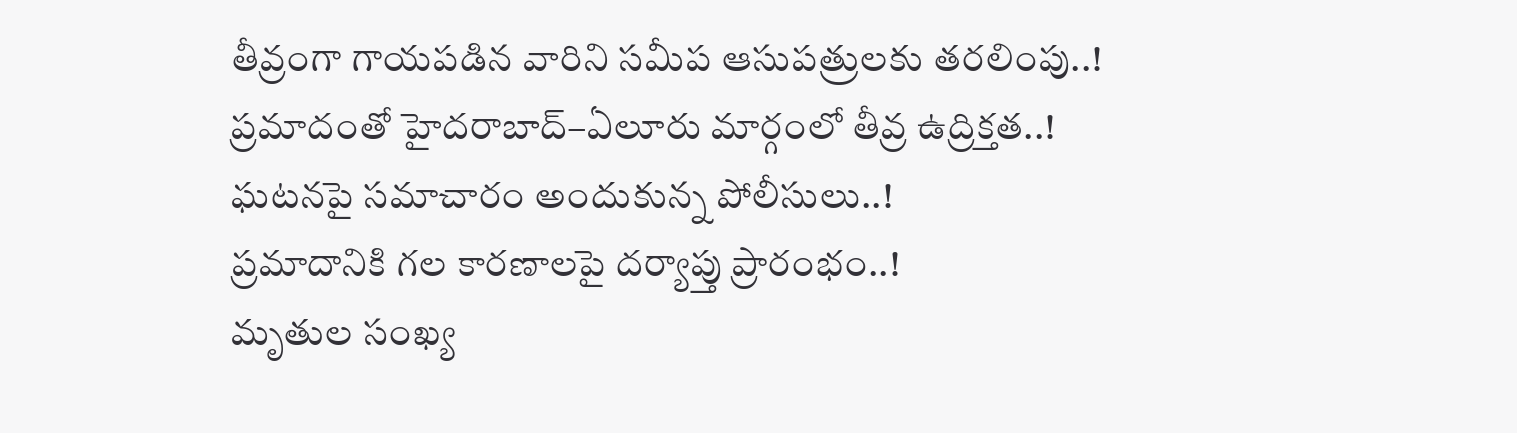తీవ్రంగా గాయపడిన వారిని సమీప ఆసుపత్రులకు తరలింపు..!
ప్రమాదంతో హైదరాబాద్‌–ఏలూరు మార్గంలో తీవ్ర ఉద్రిక్తత..!
ఘటనపై సమాచారం అందుకున్న పోలీసులు..!
ప్రమాదానికి గల కారణాలపై దర్యాప్తు ప్రారంభం..!
మృతుల సంఖ్య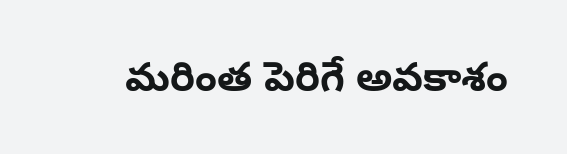మరింత పెరిగే అవకాశం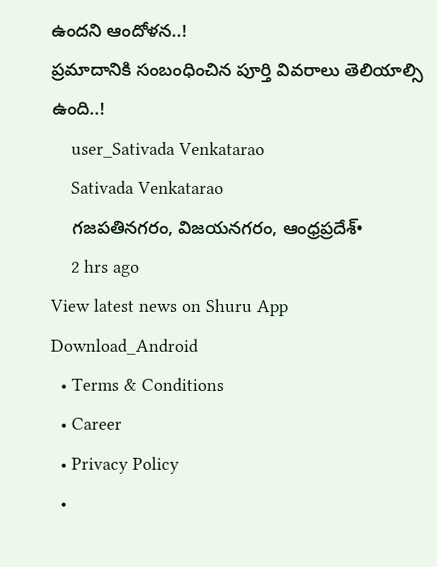ఉందని ఆందోళన..!
ప్రమాదానికి సంబంధించిన పూర్తి వివరాలు తెలియాల్సి ఉంది..!
    user_Sativada Venkatarao
    Sativada Venkatarao
    గజపతినగరం, విజయనగరం, ఆంధ్రప్రదేశ్•
    2 hrs ago
View latest news on Shuru App
Download_Android
  • Terms & Conditions
  • Career
  • Privacy Policy
  •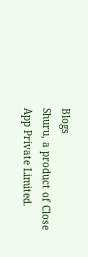Blogs
Shuru, a product of Close App Private Limited.